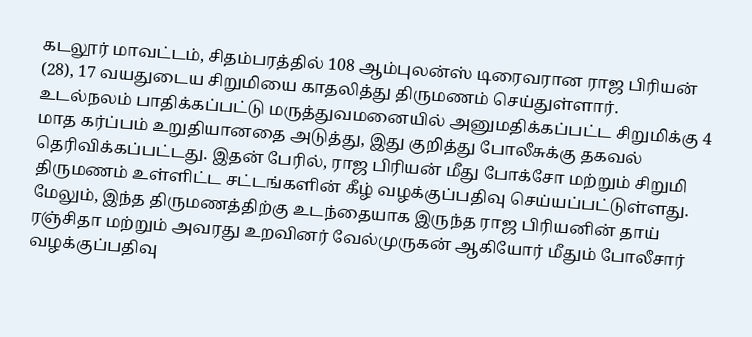கடலூர் மாவட்டம், சிதம்பரத்தில் 108 ஆம்புலன்ஸ் டிரைவரான ராஜ பிரியன் (28), 17 வயதுடைய சிறுமியை காதலித்து திருமணம் செய்துள்ளார். உடல்நலம் பாதிக்கப்பட்டு மருத்துவமனையில் அனுமதிக்கப்பட்ட சிறுமிக்கு 4 மாத கர்ப்பம் உறுதியானதை அடுத்து, இது குறித்து போலீசுக்கு தகவல் தெரிவிக்கப்பட்டது. இதன் பேரில், ராஜ பிரியன் மீது போக்சோ மற்றும் சிறுமி திருமணம் உள்ளிட்ட சட்டங்களின் கீழ் வழக்குப்பதிவு செய்யப்பட்டுள்ளது. மேலும், இந்த திருமணத்திற்கு உடந்தையாக இருந்த ராஜ பிரியனின் தாய் ரஞ்சிதா மற்றும் அவரது உறவினர் வேல்முருகன் ஆகியோர் மீதும் போலீசார் வழக்குப்பதிவு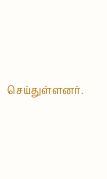செய்துள்ளனர்.